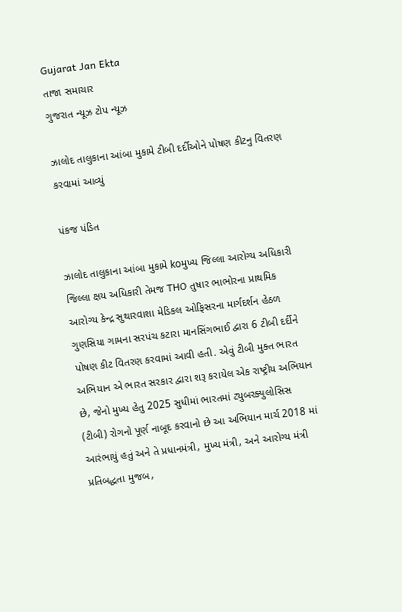Gujarat Jan Ekta
તાજા સમાચાર
ગુજરાત ન્યૂઝ ટોપ ન્યૂઝ

ઝાલોદ તાલુકાના આંબા મુકામે ટીબી દર્દીઓને પોષણ કીટનુ વિતરણ કરવામાં આવ્યું

પંકજ પંડિત

ઝાલોદ તાલુકાના આંબા મુકામે koમુખ્ય જિલ્લા આરોગ્ય અધિકારી જિલ્લા ક્ષય અધિકારી તેમજ THO તુષાર ભાભોરના પ્રાથમિક આરોગ્ય કેન્દ્ર સુથારવાશા મેડિકલ ઓફિસરના માર્ગદર્શન હેઠળ ગુણસિયા ગામના સરપંચ કટારા માનસિંગભાઈ દ્વારા 6 ટીબી દર્દીને પોષણ કીટ વિતરણ કરવામાં આવી હતી. એવું ટીબી મુક્ત ભારત અભિયાન એ ભારત સરકાર દ્વારા શરૂ કરાયેલ એક રાષ્ટ્રીય અભિયાન છે, જેનો મુખ્ય હેતુ 2025 સુધીમાં ભારતમાં ટ્યુબરક્યુલોસિસ (ટીબી) રોગનો પૂર્ણ નાબૂદ કરવાનો છે આ અભિયાન માર્ચ 2018 માં આરંભાયું હતું અને તે પ્રધાનમંત્રી, મુખ્ય મંત્રી, અને આરોગ્ય મંત્રી પ્રતિબદ્ધતા મુજબ,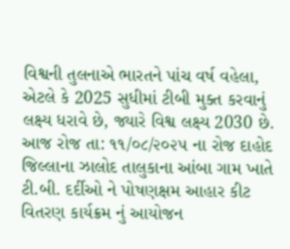વિશ્વની તુલનાએ ભારતને પાંચ વર્ષ વહેલા, એટલે કે 2025 સુધીમાં ટીબી મુક્ત કરવાનું લક્ષ્ય ધરાવે છે, જ્યારે વિશ્વ લક્ષ્ય 2030 છે. આજ રોજ તા: ૧૧/૦૮/૨૦૨૫ ના રોજ દાહોદ જિલ્લાના ઝાલોદ તાલુકાના આંબા ગામ ખાતે ટી.બી. દર્દીઓ ને પોષણક્ષમ આહાર કીટ વિતરણ કાર્યક્રમ નું આયોજન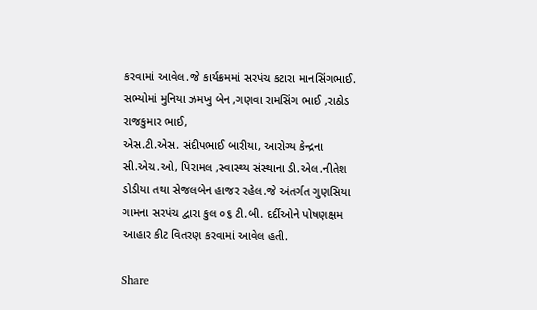કરવામાં આવેલ.જે કાર્યક્રમમાં સરપંચ કટારા માનસિંગભાઈ. સભ્યોમાં મુનિયા ઝમખુ બેન ,ગણવા રામસિંગ ભાઈ ,રાઠોડ રાજકુમાર ભાઈ,
એસ.ટી.એસ. સંદીપભાઈ બારીયા, આરોગ્ય કેન્દ્રના સી.એચ.ઓ, પિરામલ ,સ્વાસ્થ્ય સંસ્થાના ડી.એલ.નીતેશ ડોડીયા તથા સેજલબેન હાજર રહેલ.જે અંતર્ગત ગુણસિયા ગામના સરપંચ દ્વારા કુલ ૦૬ ટી.બી. દર્દીઓને પોષણક્ષમ આહાર કીટ વિતરણ કરવામાં આવેલ હતી.

Share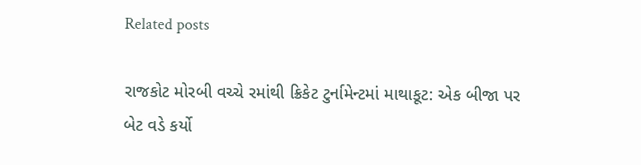Related posts

રાજકોટ મોરબી વચ્ચે રમાંથી ક્રિકેટ ટુર્નામેન્ટમાં માથાકૂટ: એક બીજા પર બેટ વડે કર્યો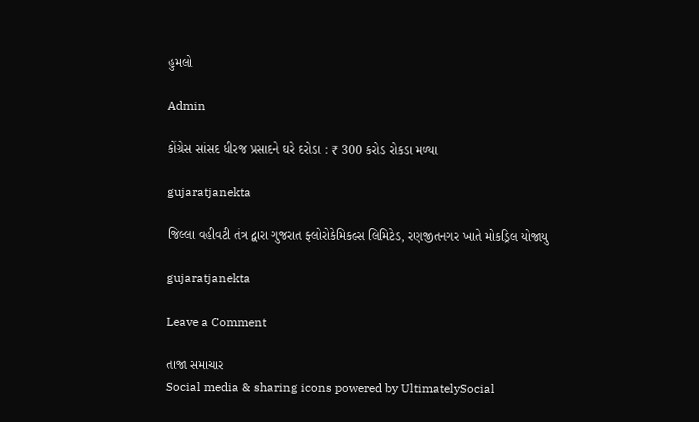હુમલો

Admin

કોંગ્રેસ સાંસદ ધીરજ પ્રસાદને ઘરે દરોડા : ₹ 300 કરોડ રોકડા મળ્યા

gujaratjanekta

જિલ્લા વહીવટી તંત્ર દ્વારા ગુજરાત ફ્લોરોકેમિકલ્સ લિમિટેડ, રણજીતનગર ખાતે મોકડ્રિલ યોજાયુ

gujaratjanekta

Leave a Comment

તાજા સમાચાર
Social media & sharing icons powered by UltimatelySocial